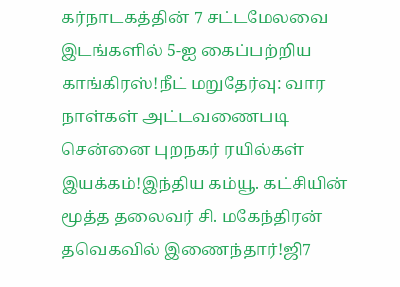கர்நாடகத்தின் 7 சட்டமேலவை இடங்களில் 5-ஐ கைப்பற்றிய காங்கிரஸ்!நீட் மறுதேர்வு: வார நாள்கள் அட்டவணைபடி சென்னை புறநகர் ரயில்கள் இயக்கம்!இந்திய கம்யூ. கட்சியின் மூத்த தலைவர் சி. மகேந்திரன் தவெகவில் இணைந்தார்!ஜி7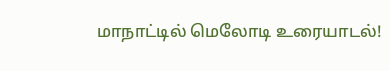மாநாட்டில் மெலோடி உரையாடல்!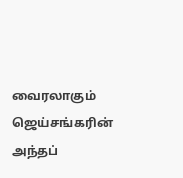வைரலாகும் ஜெய்சங்கரின் அந்தப்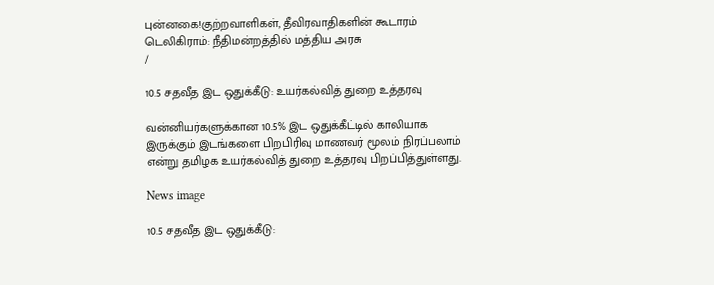புன்னகை!குற்றவாளிகள், தீவிரவாதிகளின் கூடாரம் டெலிகிராம்: நீதிமன்றத்தில் மத்திய அரசு
/

10.5 சதவீத இட ஒதுக்கீடு: உயர்கல்வித் துறை உத்தரவு

வன்னியர்களுக்கான 10.5% இட ஒதுக்கீட்டில் காலியாக இருக்கும் இடங்களை பிறபிரிவு மாணவர் மூலம் நிரப்பலாம் என்று தமிழக உயர்கல்வித் துறை உத்தரவு பிறப்பித்துள்ளது.

News image

10.5 சதவீத இட ஒதுக்கீடு: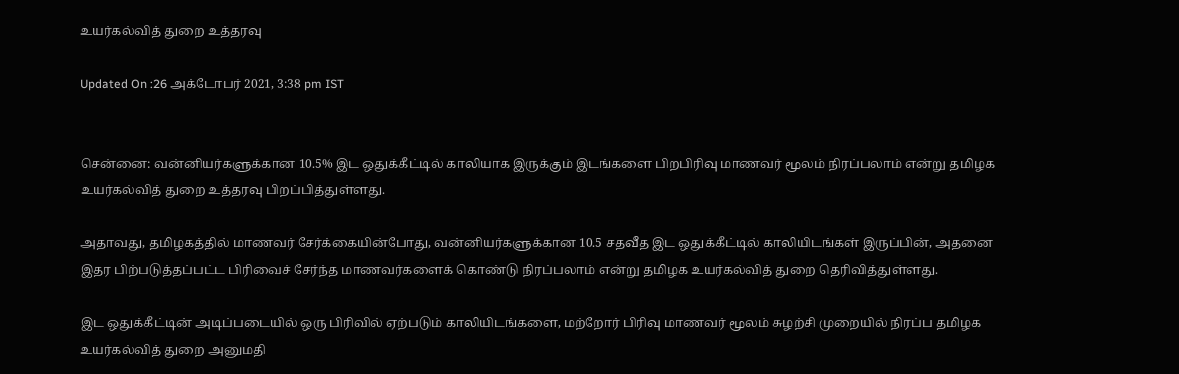உயர்கல்வித் துறை உத்தரவு

Updated On :26 அக்டோபர் 2021, 3:38 pm IST


சென்னை: வன்னியர்களுக்கான 10.5% இட ஒதுக்கீட்டில் காலியாக இருக்கும் இடங்களை பிறபிரிவு மாணவர் மூலம் நிரப்பலாம் என்று தமிழக உயர்கல்வித் துறை உத்தரவு பிறப்பித்துள்ளது.

அதாவது, தமிழகத்தில் மாணவர் சேர்க்கையின்போது, வன்னியர்களுக்கான 10.5 சதவீத இட ஒதுக்கீட்டில் காலியிடங்கள் இருப்பின், அதனை இதர பிற்படுத்தப்பட்ட பிரிவைச் சேர்ந்த மாணவர்களைக் கொண்டு நிரப்பலாம் என்று தமிழக உயர்கல்வித் துறை தெரிவித்துள்ளது.

இட ஒதுக்கீட்டின் அடிப்படையில் ஒரு பிரிவில் ஏற்படும் காலியிடங்களை, மற்றோர் பிரிவு மாணவர் மூலம் சுழற்சி முறையில் நிரப்ப தமிழக உயர்கல்வித் துறை அனுமதி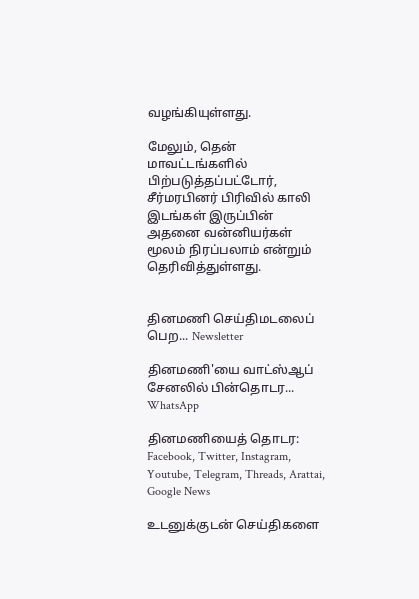வழங்கியுள்ளது.

மேலும், தென் மாவட்டங்களில் பிற்படுத்தப்பட்டோர், சீர்மரபினர் பிரிவில் காலி இடங்கள் இருப்பின் அதனை வன்னியர்கள் மூலம் நிரப்பலாம் என்றும் தெரிவித்துள்ளது.


தினமணி செய்திமடலைப் பெற... Newsletter

தினமணி'யை வாட்ஸ்ஆப் சேனலில் பின்தொடர... WhatsApp

தினமணியைத் தொடர: Facebook, Twitter, Instagram, Youtube, Telegram, Threads, Arattai, Google News

உடனுக்குடன் செய்திகளை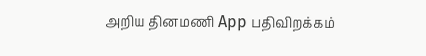அறிய தினமணி App பதிவிறக்கம்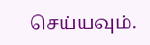செய்யவும்.